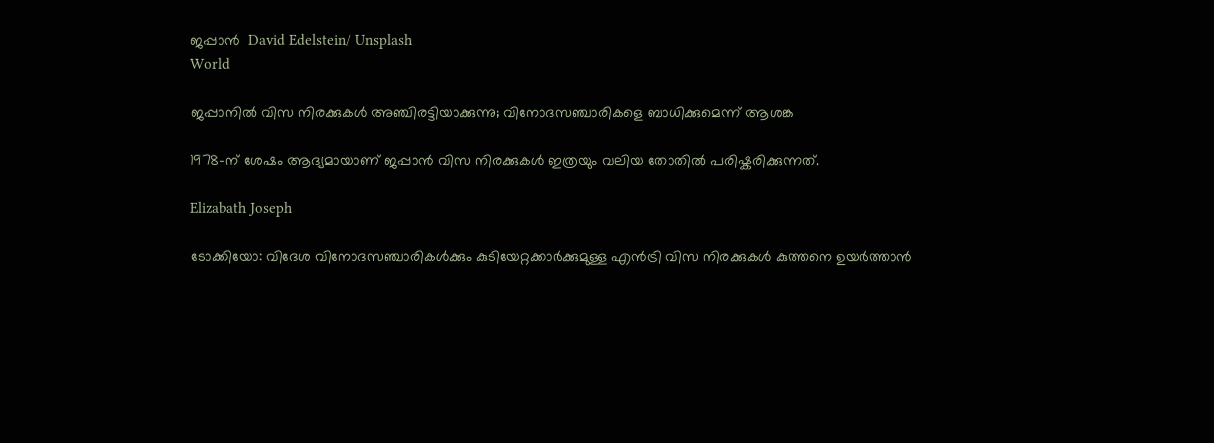ജപ്പാൻ  David Edelstein/ Unsplash
World

ജപ്പാനിൽ വിസ നിരക്കുകൾ അഞ്ചിരട്ടിയാക്കുന്നു; വിനോദസഞ്ചാരികളെ ബാധിക്കുമെന്ന് ആശങ്ക

1978-ന് ശേഷം ആദ്യമായാണ് ജപ്പാൻ വിസ നിരക്കുകൾ ഇത്രയും വലിയ തോതിൽ പരിഷ്കരിക്കുന്നത്.

Elizabath Joseph

ടോക്കിയോ: വിദേശ വിനോദസഞ്ചാരികൾക്കും കുടിയേറ്റക്കാർക്കുമുള്ള എൻട്രി വിസ നിരക്കുകൾ കുത്തനെ ഉയർത്താൻ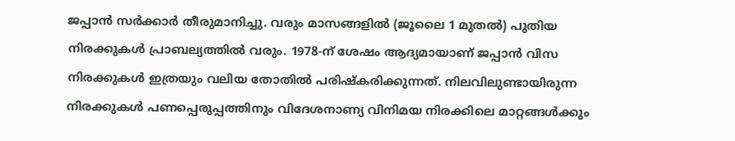ജപ്പാൻ സർക്കാർ തീരുമാനിച്ചു. വരും മാസങ്ങളിൽ (ജൂലൈ 1 മുതൽ) പുതിയ നിരക്കുകൾ പ്രാബല്യത്തിൽ വരും. 1978-ന് ശേഷം ആദ്യമായാണ് ജപ്പാൻ വിസ നിരക്കുകൾ ഇത്രയും വലിയ തോതിൽ പരിഷ്കരിക്കുന്നത്. നിലവിലുണ്ടായിരുന്ന നിരക്കുകൾ പണപ്പെരുപ്പത്തിനും വിദേശനാണ്യ വിനിമയ നിരക്കിലെ മാറ്റങ്ങൾക്കും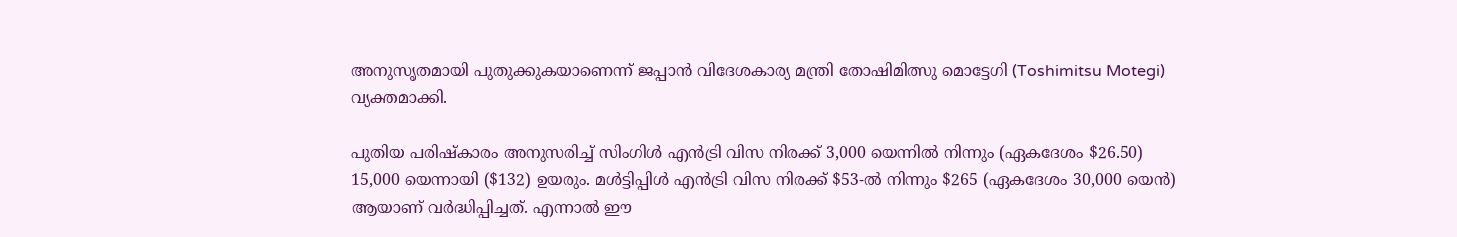അനുസൃതമായി പുതുക്കുകയാണെന്ന് ജപ്പാൻ വിദേശകാര്യ മന്ത്രി തോഷിമിത്സു മൊട്ടേഗി (Toshimitsu Motegi) വ്യക്തമാക്കി.

പുതിയ പരിഷ്കാരം അനുസരിച്ച് സിംഗിൾ എൻട്രി വിസ നിരക്ക് 3,000 യെന്നിൽ നിന്നും (ഏകദേശം $26.50) 15,000 യെന്നായി ($132) ഉയരും. മൾട്ടിപ്പിൾ എൻട്രി വിസ നിരക്ക് $53-ൽ നിന്നും $265 (ഏകദേശം 30,000 യെൻ) ആയാണ് വർദ്ധിപ്പിച്ചത്. എന്നാൽ ഈ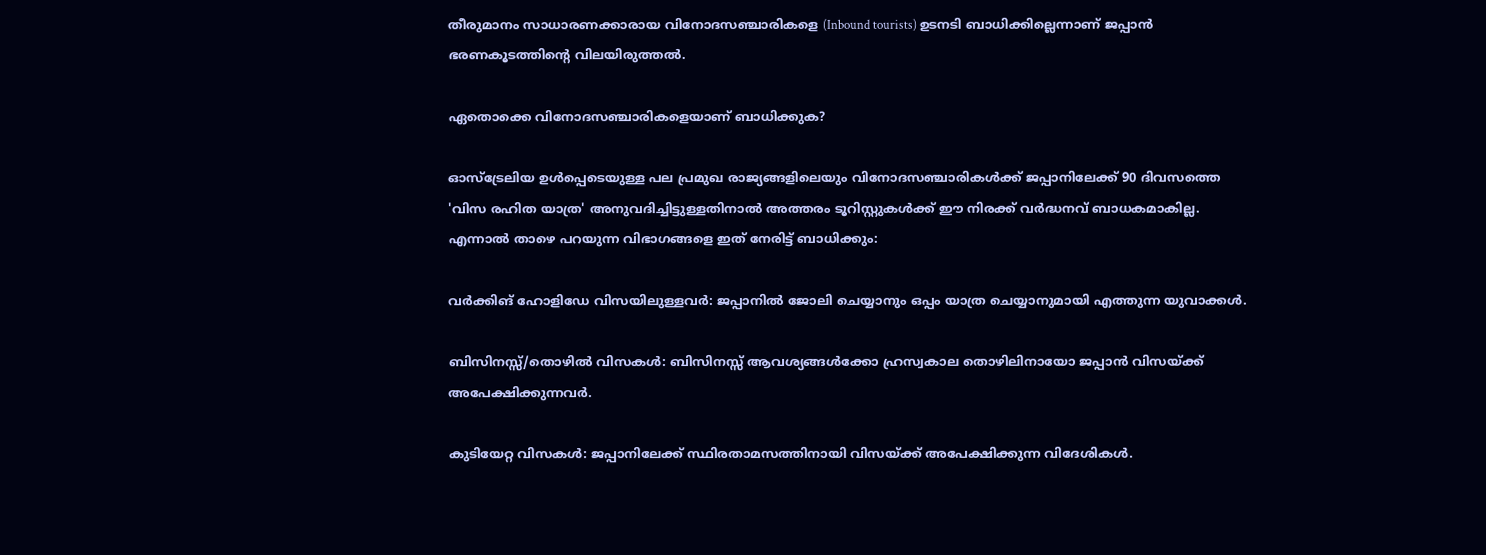തീരുമാനം സാധാരണക്കാരായ വിനോദസഞ്ചാരികളെ (Inbound tourists) ഉടനടി ബാധിക്കില്ലെന്നാണ് ജപ്പാൻ ഭരണകൂടത്തിന്റെ വിലയിരുത്തൽ.

ഏതൊക്കെ വിനോദസഞ്ചാരികളെയാണ് ബാധിക്കുക?

ഓസ്‌ട്രേലിയ ഉൾപ്പെടെയുള്ള പല പ്രമുഖ രാജ്യങ്ങളിലെയും വിനോദസഞ്ചാരികൾക്ക് ജപ്പാനിലേക്ക് 90 ദിവസത്തെ 'വിസ രഹിത യാത്ര' അനുവദിച്ചിട്ടുള്ളതിനാൽ അത്തരം ടൂറിസ്റ്റുകൾക്ക് ഈ നിരക്ക് വർദ്ധനവ് ബാധകമാകില്ല. എന്നാൽ താഴെ പറയുന്ന വിഭാഗങ്ങളെ ഇത് നേരിട്ട് ബാധിക്കും:

വർക്കിങ് ഹോളിഡേ വിസയിലുള്ളവർ: ജപ്പാനിൽ ജോലി ചെയ്യാനും ഒപ്പം യാത്ര ചെയ്യാനുമായി എത്തുന്ന യുവാക്കൾ.

ബിസിനസ്സ്/തൊഴിൽ വിസകൾ: ബിസിനസ്സ് ആവശ്യങ്ങൾക്കോ ഹ്രസ്വകാല തൊഴിലിനായോ ജപ്പാൻ വിസയ്ക്ക് അപേക്ഷിക്കുന്നവർ.

കുടിയേറ്റ വിസകൾ: ജപ്പാനിലേക്ക് സ്ഥിരതാമസത്തിനായി വിസയ്ക്ക് അപേക്ഷിക്കുന്ന വിദേശികൾ.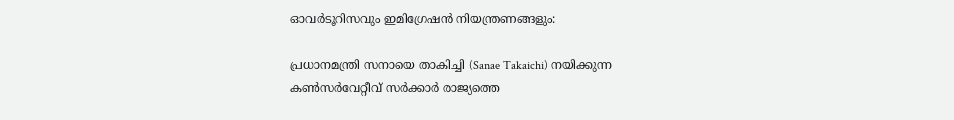ഓവർടൂറിസവും ഇമിഗ്രേഷൻ നിയന്ത്രണങ്ങളും:

പ്രധാനമന്ത്രി സനായെ താകിച്ചി (Sanae Takaichi) നയിക്കുന്ന കൺസർവേറ്റീവ് സർക്കാർ രാജ്യത്തെ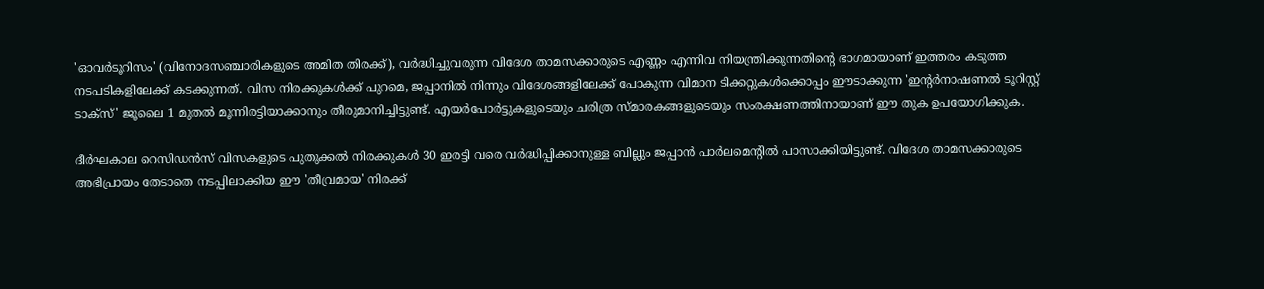'ഓവർടൂറിസം' (വിനോദസഞ്ചാരികളുടെ അമിത തിരക്ക്), വർദ്ധിച്ചുവരുന്ന വിദേശ താമസക്കാരുടെ എണ്ണം എന്നിവ നിയന്ത്രിക്കുന്നതിന്റെ ഭാഗമായാണ് ഇത്തരം കടുത്ത നടപടികളിലേക്ക് കടക്കുന്നത്. വിസ നിരക്കുകൾക്ക് പുറമെ, ജപ്പാനിൽ നിന്നും വിദേശങ്ങളിലേക്ക് പോകുന്ന വിമാന ടിക്കറ്റുകൾക്കൊപ്പം ഈടാക്കുന്ന 'ഇന്റർനാഷണൽ ടൂറിസ്റ്റ് ടാക്സ്' ജൂലൈ 1 മുതൽ മൂന്നിരട്ടിയാക്കാനും തീരുമാനിച്ചിട്ടുണ്ട്. എയർപോർട്ടുകളുടെയും ചരിത്ര സ്മാരകങ്ങളുടെയും സംരക്ഷണത്തിനായാണ് ഈ തുക ഉപയോഗിക്കുക.

ദീർഘകാല റെസിഡൻസ് വിസകളുടെ പുതുക്കൽ നിരക്കുകൾ 30 ഇരട്ടി വരെ വർദ്ധിപ്പിക്കാനുള്ള ബില്ലും ജപ്പാൻ പാർലമെന്റിൽ പാസാക്കിയിട്ടുണ്ട്. വിദേശ താമസക്കാരുടെ അഭിപ്രായം തേടാതെ നടപ്പിലാക്കിയ ഈ 'തീവ്രമായ' നിരക്ക്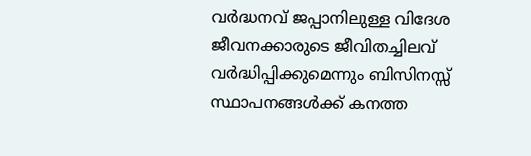വർദ്ധനവ് ജപ്പാനിലുള്ള വിദേശ ജീവനക്കാരുടെ ജീവിതച്ചിലവ് വർദ്ധിപ്പിക്കുമെന്നും ബിസിനസ്സ് സ്ഥാപനങ്ങൾക്ക് കനത്ത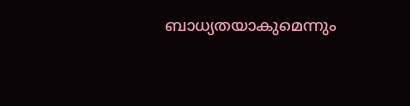ബാധ്യതയാകുമെന്നും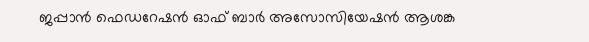ജപ്പാൻ ഫെഡറേഷൻ ഓഫ് ബാർ അസോസിയേഷൻ ആശങ്ക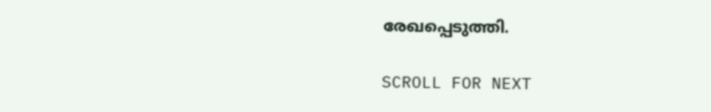രേഖപ്പെടുത്തി.

SCROLL FOR NEXT